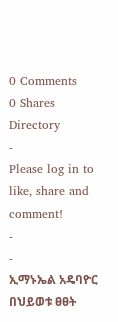0 Comments
0 Shares
Directory
-
Please log in to like, share and comment!
-
-
ኢማኑኤል አዴባዮር በህይወቱ ፀፀት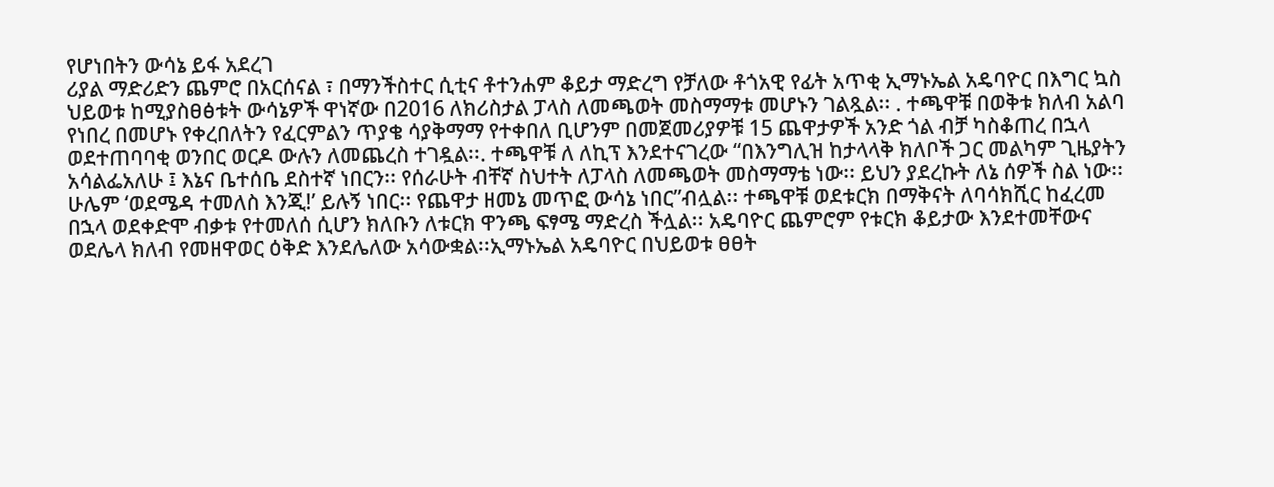የሆነበትን ውሳኔ ይፋ አደረገ
ሪያል ማድሪድን ጨምሮ በአርሰናል ፣ በማንችስተር ሲቲና ቶተንሐም ቆይታ ማድረግ የቻለው ቶጎአዊ የፊት አጥቂ ኢማኑኤል አዴባዮር በእግር ኳስ ህይወቱ ከሚያስፀፅቱት ውሳኔዎች ዋነኛው በ2016 ለክሪስታል ፓላስ ለመጫወት መስማማቱ መሆኑን ገልጿል፡፡ . ተጫዋቹ በወቅቱ ክለብ አልባ የነበረ በመሆኑ የቀረበለትን የፈርምልን ጥያቄ ሳያቅማማ የተቀበለ ቢሆንም በመጀመሪያዎቹ 15 ጨዋታዎች አንድ ጎል ብቻ ካስቆጠረ በኋላ ወደተጠባባቂ ወንበር ወርዶ ውሉን ለመጨረስ ተገዷል፡፡. ተጫዋቹ ለ ለኪፕ እንደተናገረው “በእንግሊዝ ከታላላቅ ክለቦች ጋር መልካም ጊዜያትን አሳልፌአለሁ ፤ እኔና ቤተሰቤ ደስተኛ ነበርን፡፡ የሰራሁት ብቸኛ ስህተት ለፓላስ ለመጫወት መስማማቴ ነው፡፡ ይህን ያደረኩት ለኔ ሰዎች ስል ነው፡፡ ሁሌም ‘ወደሜዳ ተመለስ እንጂ!’ ይሉኝ ነበር፡፡ የጨዋታ ዘመኔ መጥፎ ውሳኔ ነበር”ብሏል፡፡ ተጫዋቹ ወደቱርክ በማቅናት ለባሳክሺር ከፈረመ በኋላ ወደቀድሞ ብቃቱ የተመለሰ ሲሆን ክለቡን ለቱርክ ዋንጫ ፍፃሜ ማድረስ ችሏል፡፡ አዴባዮር ጨምሮም የቱርክ ቆይታው እንደተመቸውና ወደሌላ ክለብ የመዘዋወር ዕቅድ እንደሌለው አሳውቋል፡፡ኢማኑኤል አዴባዮር በህይወቱ ፀፀት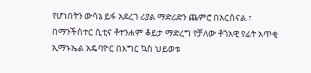የሆነበትን ውሳኔ ይፋ አደረገ ሪያል ማድሪድን ጨምሮ በአርሰናል ፣ በማንችስተር ሲቲና ቶተንሐም ቆይታ ማድረግ የቻለው ቶጎአዊ የፊት አጥቂ ኢማኑኤል አዴባዮር በእግር ኳስ ህይወቱ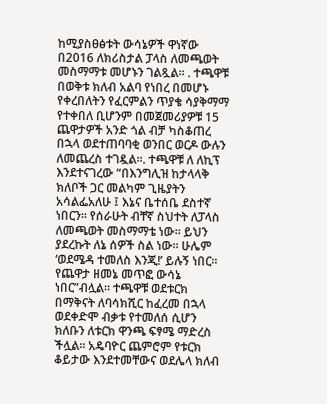ከሚያስፀፅቱት ውሳኔዎች ዋነኛው በ2016 ለክሪስታል ፓላስ ለመጫወት መስማማቱ መሆኑን ገልጿል፡፡ . ተጫዋቹ በወቅቱ ክለብ አልባ የነበረ በመሆኑ የቀረበለትን የፈርምልን ጥያቄ ሳያቅማማ የተቀበለ ቢሆንም በመጀመሪያዎቹ 15 ጨዋታዎች አንድ ጎል ብቻ ካስቆጠረ በኋላ ወደተጠባባቂ ወንበር ወርዶ ውሉን ለመጨረስ ተገዷል፡፡. ተጫዋቹ ለ ለኪፕ እንደተናገረው “በእንግሊዝ ከታላላቅ ክለቦች ጋር መልካም ጊዜያትን አሳልፌአለሁ ፤ እኔና ቤተሰቤ ደስተኛ ነበርን፡፡ የሰራሁት ብቸኛ ስህተት ለፓላስ ለመጫወት መስማማቴ ነው፡፡ ይህን ያደረኩት ለኔ ሰዎች ስል ነው፡፡ ሁሌም ‘ወደሜዳ ተመለስ እንጂ!’ ይሉኝ ነበር፡፡ የጨዋታ ዘመኔ መጥፎ ውሳኔ ነበር”ብሏል፡፡ ተጫዋቹ ወደቱርክ በማቅናት ለባሳክሺር ከፈረመ በኋላ ወደቀድሞ ብቃቱ የተመለሰ ሲሆን ክለቡን ለቱርክ ዋንጫ ፍፃሜ ማድረስ ችሏል፡፡ አዴባዮር ጨምሮም የቱርክ ቆይታው እንደተመቸውና ወደሌላ ክለብ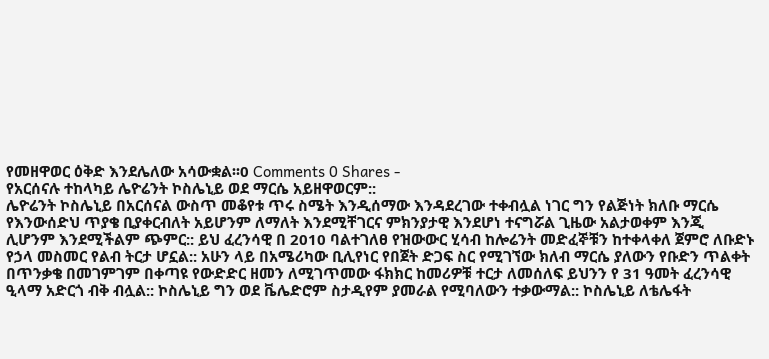የመዘዋወር ዕቅድ እንደሌለው አሳውቋል፡፡0 Comments 0 Shares -
የአርሰናሉ ተከላካይ ሌዮሬንት ኮስሌኒይ ወደ ማርሴ አይዘዋወርም::
ሌዮሬንት ኮስሌኒይ በአርሰናል ውስጥ መቆየቱ ጥሩ ስሜት እንዲሰማው እንዳደረገው ተቀብሏል ነገር ግን የልጅነት ክለቡ ማርሴ የእንውሰድህ ጥያቄ ቢያቀርብለት አይሆንም ለማለት እንደሚቸገርና ምክንያታዊ እንደሆነ ተናግሯል ጊዜው አልታወቀም እንጂ ሊሆንም እንደሚችልም ጭምር:: ይህ ፈረንሳዊ በ 2010 ባልተገለፀ የዝውውር ሂሳብ ከሎሬንት መድፈኞቹን ከተቀላቀለ ጀምሮ ለቡድኑ የኃላ መስመር የልብ ትርታ ሆኗል:: አሁን ላይ በአሜሪካው ቢሊየነር የበጀት ድጋፍ ስር የሚገኘው ክለብ ማርሴ ያለውን የቡድን ጥልቀት በጥንቃቄ በመገምገም በቀጣዩ የውድድር ዘመን ለሚገጥመው ፋክክር ከመሪዎቹ ተርታ ለመሰለፍ ይህንን የ 31 ዓመት ፈረንሳዊ ዒላማ አድርጎ ብቅ ብሏል:: ኮስሌኒይ ግን ወደ ቬሌድሮም ስታዲየም ያመራል የሚባለውን ተቃውማል:: ኮስሌኒይ ለቴሌፋት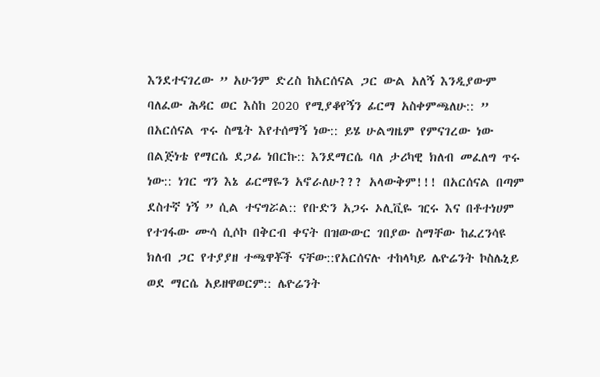እንደተናገረው ” አሁንም ድረስ ከአርሰናል ጋር ውል አለኝ እንዲያውም ባለፈው ሕዳር ወር እስከ 2020 የሚያቆየኝን ፊርማ አስቀምጫለሁ:: ” በአርሰናል ጥሩ ስሜት እየተሰማኝ ነው:: ይሄ ሁልግዜም የምናገረው ነው በልጅነቴ የማርሴ ደጋፊ ነበርኩ:: እንደማርሴ ባለ ታሪካዊ ክለብ መፈለግ ጥሩ ነው:: ነገር ግን እኔ ፊርማዬን አኖራለሁ??? አላውቅም!!! በአርሰናል በጣም ደስተኛ ነኝ ” ሲል ተናግሯል:: የቡድን አጋሩ ኦሊቪዬ ዢሩ እና በቶተነሀም የተገፋው ሙሳ ሲሶኮ በቅርብ ቀናት በዝውውር ገበያው ስማቸው ከፈረንሳዩ ክለብ ጋር የተያያዘ ተጫዋቾች ናቸው::የአርሰናሉ ተከላካይ ሌዮሬንት ኮስሌኒይ ወደ ማርሴ አይዘዋወርም:: ሌዮሬንት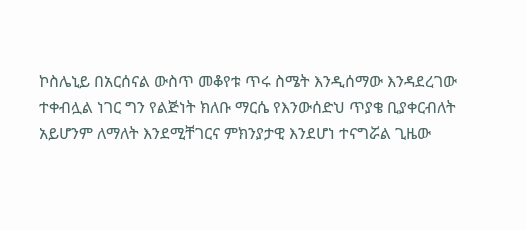ኮስሌኒይ በአርሰናል ውስጥ መቆየቱ ጥሩ ስሜት እንዲሰማው እንዳደረገው ተቀብሏል ነገር ግን የልጅነት ክለቡ ማርሴ የእንውሰድህ ጥያቄ ቢያቀርብለት አይሆንም ለማለት እንደሚቸገርና ምክንያታዊ እንደሆነ ተናግሯል ጊዜው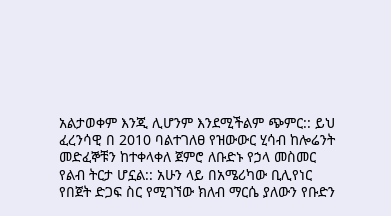አልታወቀም እንጂ ሊሆንም እንደሚችልም ጭምር:: ይህ ፈረንሳዊ በ 2010 ባልተገለፀ የዝውውር ሂሳብ ከሎሬንት መድፈኞቹን ከተቀላቀለ ጀምሮ ለቡድኑ የኃላ መስመር የልብ ትርታ ሆኗል:: አሁን ላይ በአሜሪካው ቢሊየነር የበጀት ድጋፍ ስር የሚገኘው ክለብ ማርሴ ያለውን የቡድን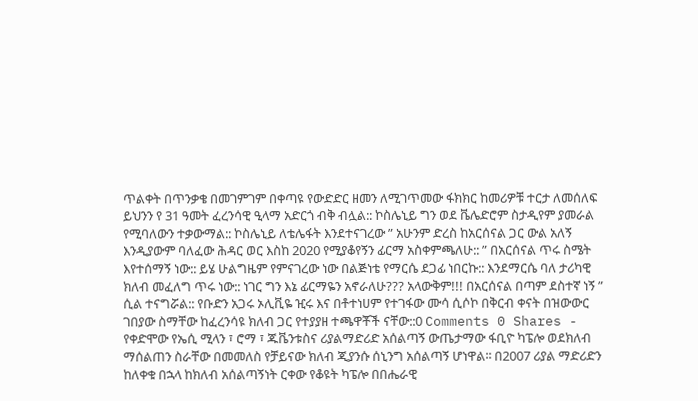ጥልቀት በጥንቃቄ በመገምገም በቀጣዩ የውድድር ዘመን ለሚገጥመው ፋክክር ከመሪዎቹ ተርታ ለመሰለፍ ይህንን የ 31 ዓመት ፈረንሳዊ ዒላማ አድርጎ ብቅ ብሏል:: ኮስሌኒይ ግን ወደ ቬሌድሮም ስታዲየም ያመራል የሚባለውን ተቃውማል:: ኮስሌኒይ ለቴሌፋት እንደተናገረው ” አሁንም ድረስ ከአርሰናል ጋር ውል አለኝ እንዲያውም ባለፈው ሕዳር ወር እስከ 2020 የሚያቆየኝን ፊርማ አስቀምጫለሁ:: ” በአርሰናል ጥሩ ስሜት እየተሰማኝ ነው:: ይሄ ሁልግዜም የምናገረው ነው በልጅነቴ የማርሴ ደጋፊ ነበርኩ:: እንደማርሴ ባለ ታሪካዊ ክለብ መፈለግ ጥሩ ነው:: ነገር ግን እኔ ፊርማዬን አኖራለሁ??? አላውቅም!!! በአርሰናል በጣም ደስተኛ ነኝ ” ሲል ተናግሯል:: የቡድን አጋሩ ኦሊቪዬ ዢሩ እና በቶተነሀም የተገፋው ሙሳ ሲሶኮ በቅርብ ቀናት በዝውውር ገበያው ስማቸው ከፈረንሳዩ ክለብ ጋር የተያያዘ ተጫዋቾች ናቸው::0 Comments 0 Shares -
የቀድሞው የኤሲ ሚላን ፣ ሮማ ፣ ጁቬንቱስና ሪያልማድሪድ አሰልጣኝ ውጤታማው ፋቢዮ ካፔሎ ወደክለብ ማሰልጠን ስራቸው በመመለስ የቻይናው ክለብ ጂያንሱ ሰኒንግ አሰልጣኝ ሆነዋል፡፡ በ2007 ሪያል ማድሪድን ከለቀቁ በኋላ ከክለብ አሰልጣኝነት ርቀው የቆዩት ካፔሎ በበሔራዊ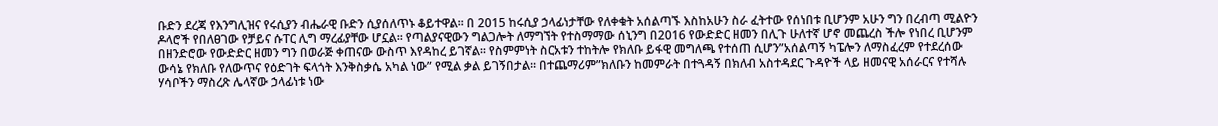ቡድን ደረጃ የእንግሊዝና የሩሲያን ብሔራዊ ቡድን ሲያሰለጥኑ ቆይተዋል፡፡ በ 2015 ከሩሲያ ኃላፊነታቸው የለቀቁት አሰልጣኙ እስከአሁን ስራ ፈትተው የሰነበቱ ቢሆንም አሁን ግን በረብጣ ሚልዮን ዶላሮች የበለፀገው የቻይና ሱፐር ሊግ ማረፊያቸው ሆኗል፡፡ የጣልያናዊውን ግልጋሎት ለማግኘት የተስማማው ሰኒንግ በ2016 የውድድር ዘመን በሊጉ ሁለተኛ ሆኖ መጨረስ ችሎ የነበረ ቢሆንም በዘንድሮው የውድድር ዘመን ግን በወራጅ ቀጠናው ውስጥ እየዳከረ ይገኛል፡፡ የስምምነት ስርአቱን ተከትሎ የክለቡ ይፋዊ መግለጫ የተሰጠ ሲሆን”አሰልጣኝ ካፔሎን ለማስፈረም የተደረሰው ውሳኔ የክለቡ የለውጥና የዕድገት ፍላጎት እንቅስቃሴ አካል ነው” የሚል ቃል ይገኝበታል፡፡ በተጨማሪም”ክለቡን ከመምራት በተጓዳኝ በክለብ አስተዳደር ጉዳዮች ላይ ዘመናዊ አሰራርና የተሻሉ ሃሳቦችን ማስረጽ ሌላኛው ኃላፊነቱ ነው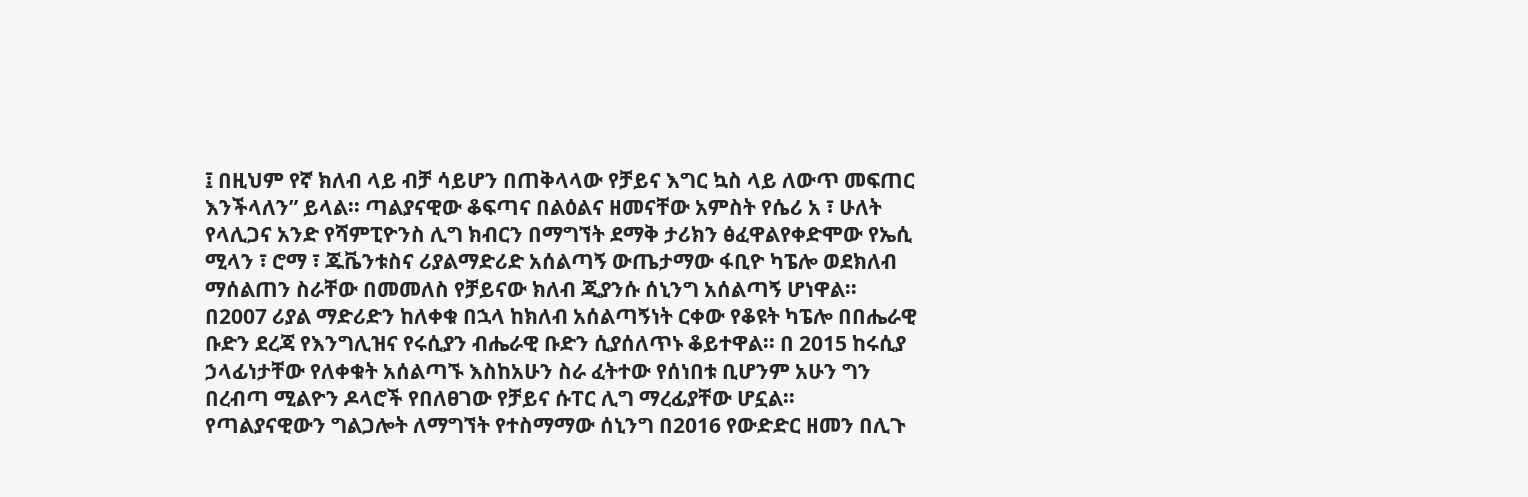፤ በዚህም የኛ ክለብ ላይ ብቻ ሳይሆን በጠቅላላው የቻይና እግር ኳስ ላይ ለውጥ መፍጠር እንችላለን” ይላል፡፡ ጣልያናዊው ቆፍጣና በልዕልና ዘመናቸው አምስት የሴሪ አ ፣ ሁለት የላሊጋና አንድ የሻምፒዮንስ ሊግ ክብርን በማግኘት ደማቅ ታሪክን ፅፈዋልየቀድሞው የኤሲ ሚላን ፣ ሮማ ፣ ጁቬንቱስና ሪያልማድሪድ አሰልጣኝ ውጤታማው ፋቢዮ ካፔሎ ወደክለብ ማሰልጠን ስራቸው በመመለስ የቻይናው ክለብ ጂያንሱ ሰኒንግ አሰልጣኝ ሆነዋል፡፡ በ2007 ሪያል ማድሪድን ከለቀቁ በኋላ ከክለብ አሰልጣኝነት ርቀው የቆዩት ካፔሎ በበሔራዊ ቡድን ደረጃ የእንግሊዝና የሩሲያን ብሔራዊ ቡድን ሲያሰለጥኑ ቆይተዋል፡፡ በ 2015 ከሩሲያ ኃላፊነታቸው የለቀቁት አሰልጣኙ እስከአሁን ስራ ፈትተው የሰነበቱ ቢሆንም አሁን ግን በረብጣ ሚልዮን ዶላሮች የበለፀገው የቻይና ሱፐር ሊግ ማረፊያቸው ሆኗል፡፡ የጣልያናዊውን ግልጋሎት ለማግኘት የተስማማው ሰኒንግ በ2016 የውድድር ዘመን በሊጉ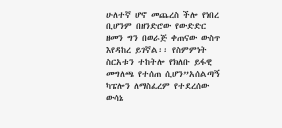ሁለተኛ ሆኖ መጨረስ ችሎ የነበረ ቢሆንም በዘንድሮው የውድድር ዘመን ግን በወራጅ ቀጠናው ውስጥ እየዳከረ ይገኛል፡፡ የስምምነት ስርአቱን ተከትሎ የክለቡ ይፋዊ መግለጫ የተሰጠ ሲሆን”አሰልጣኝ ካፔሎን ለማስፈረም የተደረሰው ውሳኔ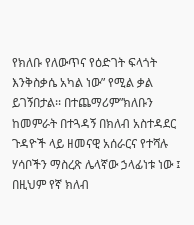የክለቡ የለውጥና የዕድገት ፍላጎት እንቅስቃሴ አካል ነው” የሚል ቃል ይገኝበታል፡፡ በተጨማሪም”ክለቡን ከመምራት በተጓዳኝ በክለብ አስተዳደር ጉዳዮች ላይ ዘመናዊ አሰራርና የተሻሉ ሃሳቦችን ማስረጽ ሌላኛው ኃላፊነቱ ነው ፤ በዚህም የኛ ክለብ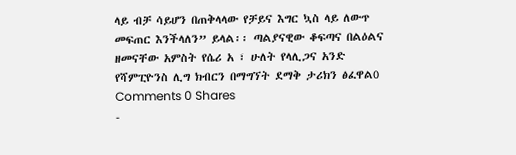ላይ ብቻ ሳይሆን በጠቅላላው የቻይና እግር ኳስ ላይ ለውጥ መፍጠር እንችላለን” ይላል፡፡ ጣልያናዊው ቆፍጣና በልዕልና ዘመናቸው አምስት የሴሪ አ ፣ ሁለት የላሊጋና አንድ የሻምፒዮንስ ሊግ ክብርን በማግኘት ደማቅ ታሪክን ፅፈዋል0 Comments 0 Shares
-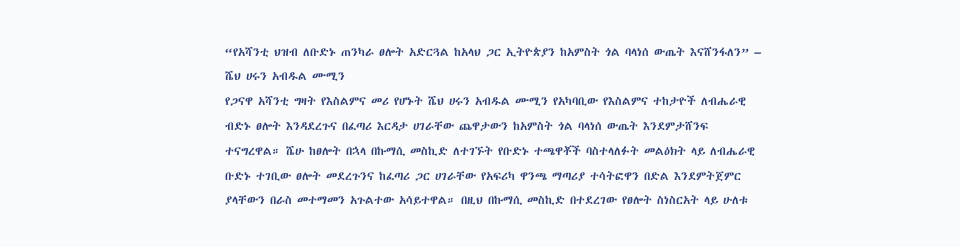“የአሻንቲ ህዝብ ለቡድኑ ጠንካራ ፀሎት አድርጓል ከአላህ ጋር ኢትዮጵያን ከአምስት ጎል ባላነሰ ውጤት እናሸንፋለን” – ሼህ ሀሩን አብዱል ሙሚን
የጋናዋ አሻንቲ ግዛት የእስልምና መሪ የሆኑት ሼህ ሀሩን አብዱል ሙሚን የአካባቢው የእስልምና ተከታዮች ለብሔራዊ ብድኑ ፀሎት እንዳደረጉና በፈጣሪ እርዳታ ሀገራቸው ጨዋታውን ከአምስት ጎል ባላነሰ ውጤት እንደምታሸንፍ ተናግረዋል። ሼሁ ከፀሎት በኋላ በኩማሲ መስኪድ ለተገኙት የቡድኑ ተጫዋቾች ባስተላለፉት መልዕክት ላይ ለብሔራዊ ቡድኑ ተገቢው ፀሎት መደረጉንና ከፈጣሪ ጋር ሀገራቸው የአፍሪካ ዋንጫ ማጣሪያ ተሳትፎዋን በድል እንደምትጀምር ያላቸውን በራስ መተማመን አጉልተው አሳይተዋል። በዚህ በኩማሲ መስኪድ በተደረገው የፀሎት ስነስርአት ላይ ሁለቱ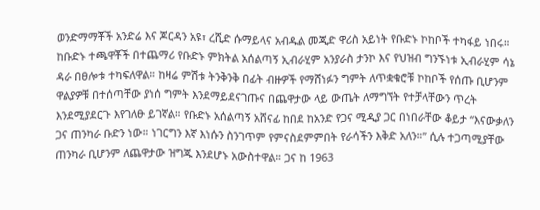ወንድማማቾች አንድሬ እና ጆርዳን አዩ፣ ረሺድ ሱማይላና አብዱል መጂድ ዋሪስ አይነት የቡድኑ ኮከቦች ተካፋይ ነበሩ። ከቡድኑ ተጫዋቾች በተጨማሪ የቡድኑ ምክትል አሰልጣኝ ኢብራሂም አንያራስ ታንኮ እና የህዝብ ግንኙነቱ ኢብራሂም ሳኔ ዳራ በፀሎቱ ተካፍለዋል። ከዛሬ ምሽቱ ትንቅንቅ በፊት ብዙዎች የማሸነፉን ግምት ለጥቋቁሮቹ ኮከቦች የሰጡ ቢሆንም ዋልያዎቹ በተሰጣቸው ያነሰ ግምት እንደማይደናገጡና በጨዋታው ላይ ውጤት ለማግኘት የተቻላቸውን ጥረት እንደሚያደርጉ እየገለፁ ይገኛል። የቡድኑ አሰልጣኝ አሸናፊ ከበደ ከአንድ የጋና ሚዲያ ጋር በነበራቸው ቆይታ “እናውቃለን ጋና ጠንካራ ቡድን ነው። ነገርግን እኛ እነሱን ስንገጥም የምናስደምምበት የራሳችን እቅድ አለን።” ሲሉ ተጋጣሚያቸው ጠንካራ ቢሆንም ለጨዋታው ዝግጁ እንደሆኑ አውስተዋል። ጋና ከ 1963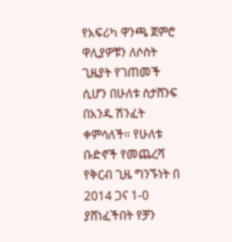የአፍሪካ ዋንጫ ጀምሮ ዋሊያዎቹን ለሶስት ጊዜያት የገጠመች ሲሆን በሁለቱ ስታሸንፍ በአንዱ ሽንፈት ቀምሳለች። የሁለቱ ቡድኖች የመጨረሻ የቅርብ ጊዜ ግንኙነት በ 2014 ጋና 1-0 ያሸነፈችበት የቻን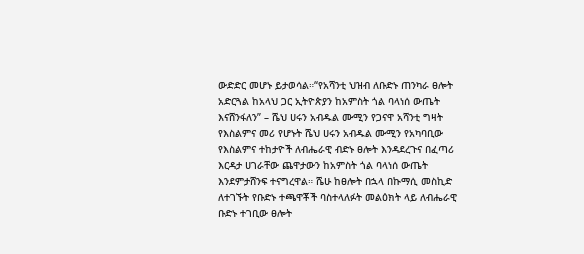ውድድር መሆኑ ይታወሳል።“የአሻንቲ ህዝብ ለቡድኑ ጠንካራ ፀሎት አድርጓል ከአላህ ጋር ኢትዮጵያን ከአምስት ጎል ባላነሰ ውጤት እናሸንፋለን” – ሼህ ሀሩን አብዱል ሙሚን የጋናዋ አሻንቲ ግዛት የእስልምና መሪ የሆኑት ሼህ ሀሩን አብዱል ሙሚን የአካባቢው የእስልምና ተከታዮች ለብሔራዊ ብድኑ ፀሎት እንዳደረጉና በፈጣሪ እርዳታ ሀገራቸው ጨዋታውን ከአምስት ጎል ባላነሰ ውጤት እንደምታሸንፍ ተናግረዋል። ሼሁ ከፀሎት በኋላ በኩማሲ መስኪድ ለተገኙት የቡድኑ ተጫዋቾች ባስተላለፉት መልዕክት ላይ ለብሔራዊ ቡድኑ ተገቢው ፀሎት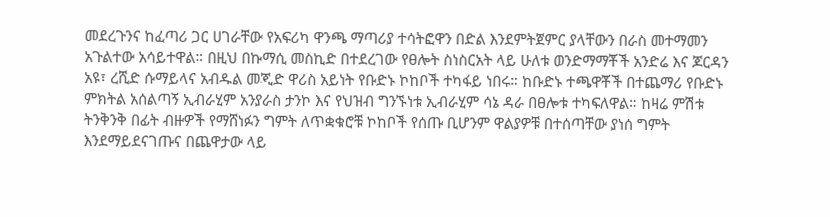መደረጉንና ከፈጣሪ ጋር ሀገራቸው የአፍሪካ ዋንጫ ማጣሪያ ተሳትፎዋን በድል እንደምትጀምር ያላቸውን በራስ መተማመን አጉልተው አሳይተዋል። በዚህ በኩማሲ መስኪድ በተደረገው የፀሎት ስነስርአት ላይ ሁለቱ ወንድማማቾች አንድሬ እና ጆርዳን አዩ፣ ረሺድ ሱማይላና አብዱል መጂድ ዋሪስ አይነት የቡድኑ ኮከቦች ተካፋይ ነበሩ። ከቡድኑ ተጫዋቾች በተጨማሪ የቡድኑ ምክትል አሰልጣኝ ኢብራሂም አንያራስ ታንኮ እና የህዝብ ግንኙነቱ ኢብራሂም ሳኔ ዳራ በፀሎቱ ተካፍለዋል። ከዛሬ ምሽቱ ትንቅንቅ በፊት ብዙዎች የማሸነፉን ግምት ለጥቋቁሮቹ ኮከቦች የሰጡ ቢሆንም ዋልያዎቹ በተሰጣቸው ያነሰ ግምት እንደማይደናገጡና በጨዋታው ላይ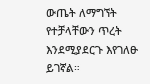ውጤት ለማግኘት የተቻላቸውን ጥረት እንደሚያደርጉ እየገለፁ ይገኛል።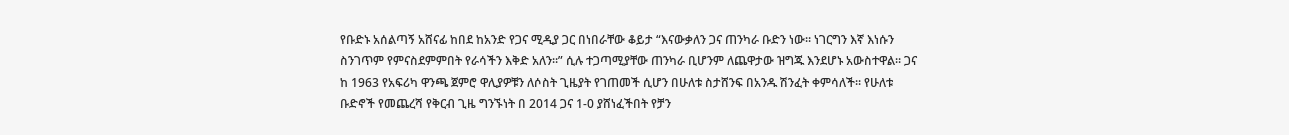የቡድኑ አሰልጣኝ አሸናፊ ከበደ ከአንድ የጋና ሚዲያ ጋር በነበራቸው ቆይታ “እናውቃለን ጋና ጠንካራ ቡድን ነው። ነገርግን እኛ እነሱን ስንገጥም የምናስደምምበት የራሳችን እቅድ አለን።” ሲሉ ተጋጣሚያቸው ጠንካራ ቢሆንም ለጨዋታው ዝግጁ እንደሆኑ አውስተዋል። ጋና ከ 1963 የአፍሪካ ዋንጫ ጀምሮ ዋሊያዎቹን ለሶስት ጊዜያት የገጠመች ሲሆን በሁለቱ ስታሸንፍ በአንዱ ሽንፈት ቀምሳለች። የሁለቱ ቡድኖች የመጨረሻ የቅርብ ጊዜ ግንኙነት በ 2014 ጋና 1-0 ያሸነፈችበት የቻን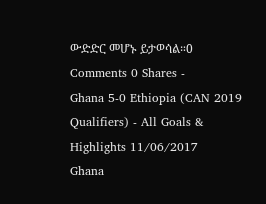ውድድር መሆኑ ይታወሳል።0 Comments 0 Shares -
Ghana 5-0 Ethiopia (CAN 2019 Qualifiers) - All Goals & Highlights 11/06/2017
Ghana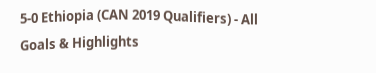5-0 Ethiopia (CAN 2019 Qualifiers) - All Goals & Highlights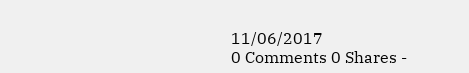11/06/2017
0 Comments 0 Shares -